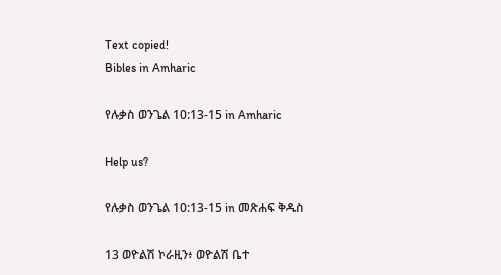Text copied!
Bibles in Amharic

የሉቃስ ወንጌል 10:13-15 in Amharic

Help us?

የሉቃስ ወንጌል 10:13-15 in መጽሐፍ ቅዱስ

13 ወዮልሽ ኮራዚን፥ ወዮልሽ ቤተ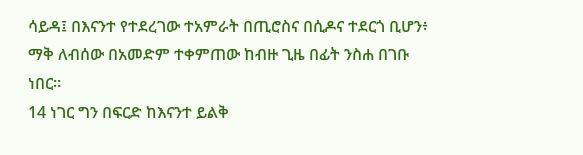ሳይዳ፤ በእናንተ የተደረገው ተአምራት በጢሮስና በሲዶና ተደርጎ ቢሆን፥ ማቅ ለብሰው በአመድም ተቀምጠው ከብዙ ጊዜ በፊት ንስሐ በገቡ ነበር።
14 ነገር ግን በፍርድ ከእናንተ ይልቅ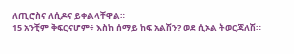ለጢሮስና ለሲዶና ይቀልላቸዋል።
15 አንቺም ቅፍርናሆም፥ እስከ ሰማይ ከፍ አልሽን? ወደ ሲኦል ትወርጃለሽ።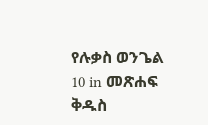የሉቃስ ወንጌል 10 in መጽሐፍ ቅዱስ